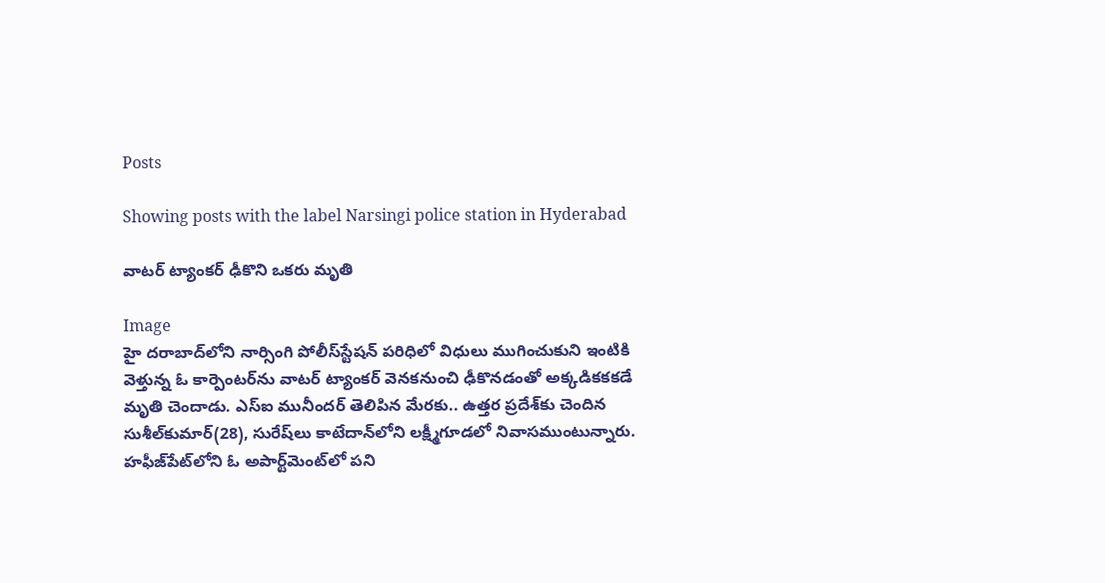Posts

Showing posts with the label Narsingi police station in Hyderabad

వాటర్‌ ట్యాంకర్‌ ఢీకొని ఒకరు మృతి

Image
హై దరాబాద్‌లోని నార్సింగి పోలీస్‌స్టేషన్‌ పరిధిలో విధులు ముగించుకుని ఇంటికి వెళ్తున్న ఓ కార్పెంటర్‌ను వాటర్‌ ట్యాంకర్‌ వెనకనుంచి ఢీకొనడంతో అక్కడికకకడే మృతి చెందాడు. ఎస్‌ఐ మునీందర్‌ తెలిపిన మేరకు.. ఉత్తర ప్రదేశ్‌కు చెందిన సుశీల్‌కుమార్‌(28), సురేష్‌లు కాటేదాన్‌లోని లక్ష్మీగూడలో నివాసముంటున్నారు. హఫీజ్‌పేట్‌లోని ఓ అపార్ట్‌మెంట్‌లో పని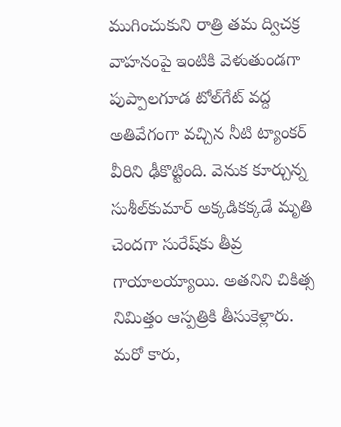ముగించుకుని రాత్రి తమ ద్విచక్ర వాహనంపై ఇంటికి వెళుతుండగా పుప్పాలగూడ టోల్‌గేట్‌ వద్ద అతివేగంగా వచ్చిన నీటి ట్యాంకర్‌ వీరిని ఢీకొట్టింది. వెనుక కూర్చున్న సుశీల్‌కుమార్‌ అక్కడికక్కడే మృతి చెందగా సురేష్‌కు తీవ్ర గాయాలయ్యాయి. అతనిని చికిత్స నిమిత్తం ఆస్పత్రికి తీసుకెళ్లారు. మరో కారు,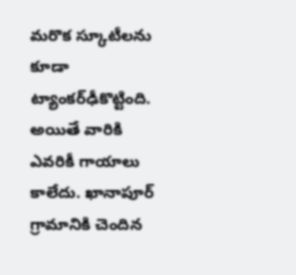మరొక స్కూటీలను కూడా ట్యాంకర్‌ఢీకొట్టింది. అయితే వారికి ఎవరికీ గాయాలు కాలేదు. ఖానాపూర్‌ గ్రామానికి చెందిన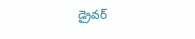డ్రైవర్‌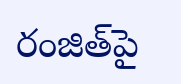రంజిత్‌పై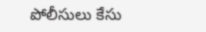పోలీసులు కేసు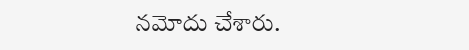నమోదు చేశారు.